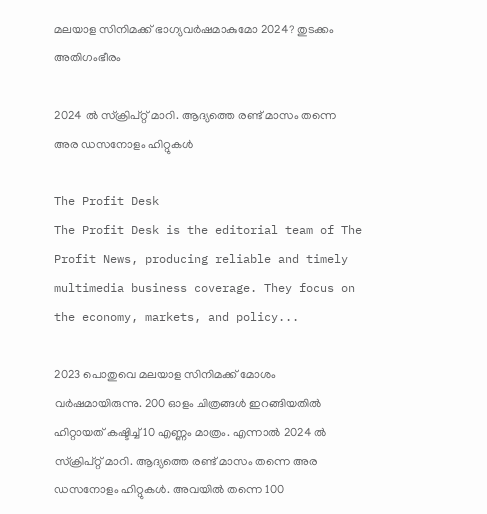മലയാള സിനിമക്ക് ഭാഗ്യവര്‍ഷമാകുമോ 2024? തുടക്കം അതിഗംഭീരം

2024 ല്‍ സ്‌ക്രിപ്റ്റ് മാറി. ആദ്യത്തെ രണ്ട് മാസം തന്നെ അര ഡസനോളം ഹിറ്റുകള്‍

The Profit Desk
The Profit Desk is the editorial team of The Profit News, producing reliable and timely multimedia business coverage. They focus on the economy, markets, and policy...

2023 പൊതുവെ മലയാള സിനിമക്ക് മോശം വര്‍ഷമായിരുന്നു. 200 ഓളം ചിത്രങ്ങള്‍ ഇറങ്ങിയതില്‍ ഹിറ്റായത് കഷ്ടിച്ച് 10 എണ്ണം മാത്രം. എന്നാല്‍ 2024 ല്‍ സ്‌ക്രിപ്റ്റ് മാറി. ആദ്യത്തെ രണ്ട് മാസം തന്നെ അര ഡസനോളം ഹിറ്റുകള്‍. അവയില്‍ തന്നെ 100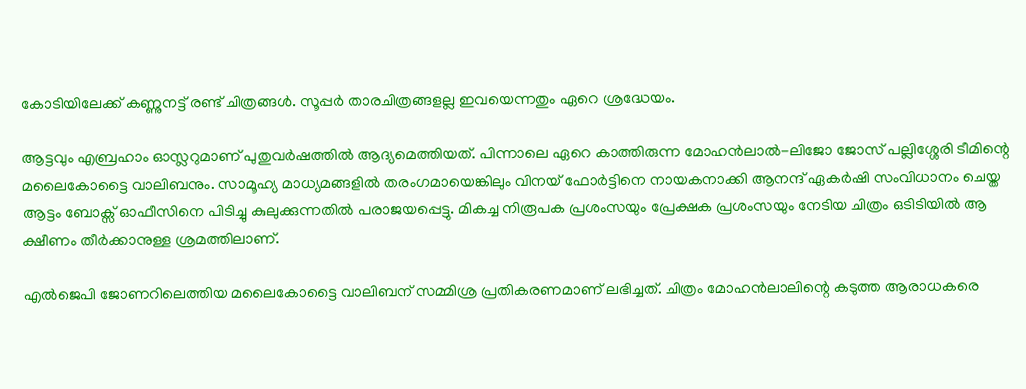കോടിയിലേക്ക് കണ്ണുനട്ട് രണ്ട് ചിത്രങ്ങള്‍. സൂപ്പര്‍ താരചിത്രങ്ങളല്ല ഇവയെന്നതും ഏറെ ശ്രദ്ധേയം.

ആട്ടവും എബ്രഹാം ഓസ്ലറുമാണ് പുതുവര്‍ഷത്തില്‍ ആദ്യമെത്തിയത്. പിന്നാലെ ഏറെ കാത്തിരുന്ന മോഹന്‍ലാല്‍-ലിജോ ജോസ് പല്ലിശ്ശേരി ടീമിന്റെ മലൈകോട്ടൈ വാലിബനും. സാമൂഹ്യ മാധ്യമങ്ങളില്‍ തരംഗമായെങ്കിലും വിനയ് ഫോര്‍ട്ടിനെ നായകനാക്കി ആനന്ദ് ഏകര്‍ഷി സംവിധാനം ചെയ്ത ആട്ടം ബോക്സ് ഓഫീസിനെ പിടിച്ചു കുലുക്കുന്നതില്‍ പരാജയപ്പെട്ടു. മികച്ച നിരൂപക പ്രശംസയും പ്രേക്ഷക പ്രശംസയും നേടിയ ചിത്രം ഒടിടിയില്‍ ആ ക്ഷീണം തീര്‍ക്കാനുള്ള ശ്രമത്തിലാണ്.

എല്‍ജെപി ജോണറിലെത്തിയ മലൈകോട്ടൈ വാലിബന് സമ്മിശ്ര പ്രതികരണമാണ് ലഭിച്ചത്. ചിത്രം മോഹന്‍ലാലിന്റെ കടുത്ത ആരാധകരെ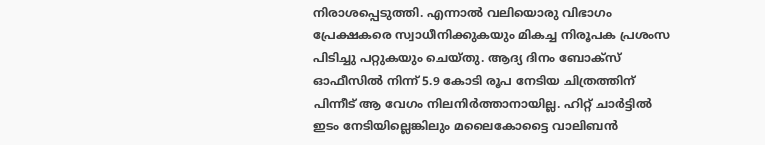നിരാശപ്പെടുത്തി. എന്നാല്‍ വലിയൊരു വിഭാഗം പ്രേക്ഷകരെ സ്വാധീനിക്കുകയും മികച്ച നിരൂപക പ്രശംസ പിടിച്ചു പറ്റുകയും ചെയ്തു. ആദ്യ ദിനം ബോക്സ് ഓഫീസില്‍ നിന്ന് 5.9 കോടി രൂപ നേടിയ ചിത്രത്തിന് പിന്നീട് ആ വേഗം നിലനിര്‍ത്താനായില്ല. ഹിറ്റ് ചാര്‍ട്ടില്‍ ഇടം നേടിയില്ലെങ്കിലും മലൈകോട്ടൈ വാലിബന്‍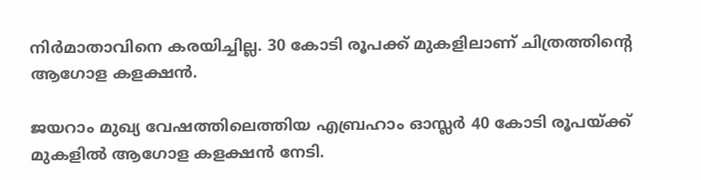നിര്‍മാതാവിനെ കരയിച്ചില്ല. 30 കോടി രൂപക്ക് മുകളിലാണ് ചിത്രത്തിന്റെ ആഗോള കളക്ഷന്‍.

ജയറാം മുഖ്യ വേഷത്തിലെത്തിയ എബ്രഹാം ഓസ്ലര്‍ 40 കോടി രൂപയ്ക്ക് മുകളില്‍ ആഗോള കളക്ഷന്‍ നേടി.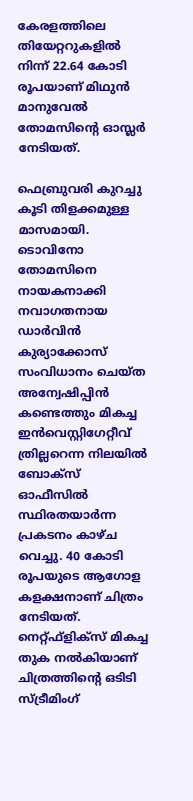കേരളത്തിലെ തിയേറ്ററുകളില്‍ നിന്ന് 22.64 കോടി രൂപയാണ് മിഥുന്‍ മാനുവേല്‍ തോമസിന്റെ ഓസ്ലര്‍ നേടിയത്.

ഫെബ്രുവരി കുറച്ചു കൂടി തിളക്കമുള്ള മാസമായി. ടൊവിനോ തോമസിനെ നായകനാക്കി നവാഗതനായ ഡാര്‍വിന്‍ കുര്യാക്കോസ് സംവിധാനം ചെയ്ത അന്വേഷിപ്പിന്‍ കണ്ടെത്തും മികച്ച ഇന്‍വെസ്റ്റിഗേറ്റീവ് ത്രില്ലറെന്ന നിലയില്‍ ബോക്സ് ഓഫീസില്‍ സ്ഥിരതയാര്‍ന്ന പ്രകടനം കാഴ്ച വെച്ചു. 40 കോടി രൂപയുടെ ആഗോള കളക്ഷനാണ് ചിത്രം നേടിയത്. നെറ്റ്ഫ്ളിക്സ് മികച്ച തുക നല്‍കിയാണ് ചിത്രത്തിന്റെ ഒടിടി സ്ട്രീമിംഗ്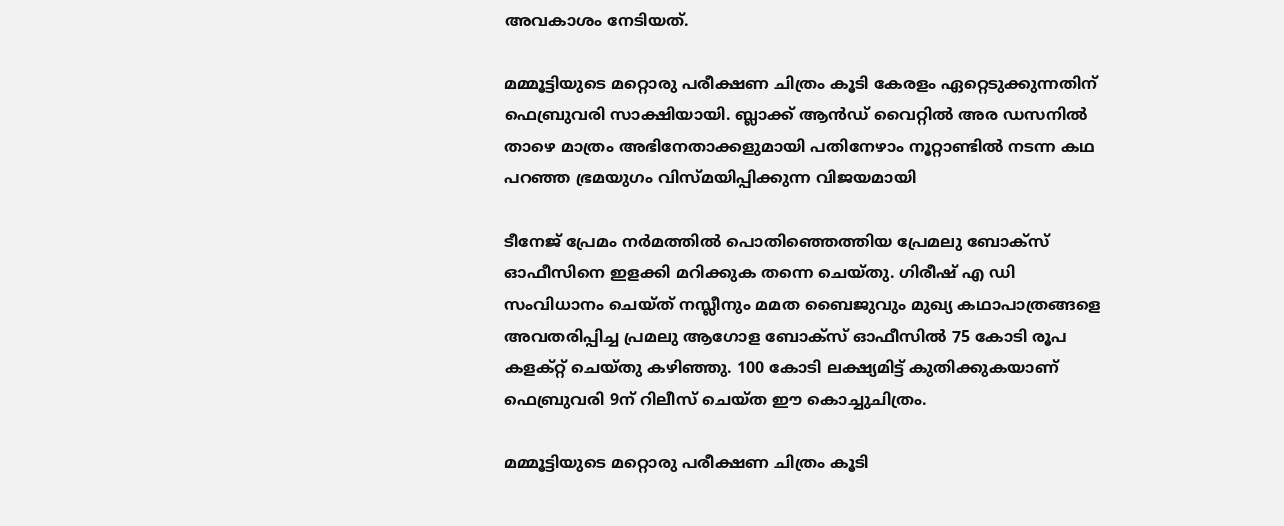അവകാശം നേടിയത്.

മമ്മൂട്ടിയുടെ മറ്റൊരു പരീക്ഷണ ചിത്രം കൂടി കേരളം ഏറ്റെടുക്കുന്നതിന് ഫെബ്രുവരി സാക്ഷിയായി. ബ്ലാക്ക് ആന്‍ഡ് വൈറ്റില്‍ അര ഡസനില്‍ താഴെ മാത്രം അഭിനേതാക്കളുമായി പതിനേഴാം നൂറ്റാണ്ടില്‍ നടന്ന കഥ പറഞ്ഞ ഭ്രമയുഗം വിസ്മയിപ്പിക്കുന്ന വിജയമായി

ടീനേജ് പ്രേമം നര്‍മത്തില്‍ പൊതിഞ്ഞെത്തിയ പ്രേമലു ബോക്സ് ഓഫീസിനെ ഇളക്കി മറിക്കുക തന്നെ ചെയ്തു. ഗിരീഷ് എ ഡി സംവിധാനം ചെയ്ത് നസ്ലീനും മമത ബൈജുവും മുഖ്യ കഥാപാത്രങ്ങളെ അവതരിപ്പിച്ച പ്രമലു ആഗോള ബോക്സ് ഓഫീസില്‍ 75 കോടി രൂപ കളക്റ്റ് ചെയ്തു കഴിഞ്ഞു. 100 കോടി ലക്ഷ്യമിട്ട് കുതിക്കുകയാണ് ഫെബ്രുവരി 9ന് റിലീസ് ചെയ്ത ഈ കൊച്ചുചിത്രം.

മമ്മൂട്ടിയുടെ മറ്റൊരു പരീക്ഷണ ചിത്രം കൂടി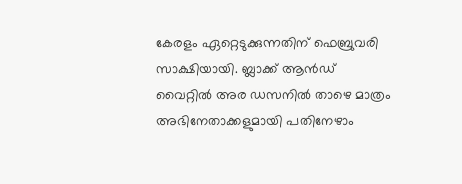കേരളം ഏറ്റെടുക്കുന്നതിന് ഫെബ്രുവരി സാക്ഷിയായി. ബ്ലാക്ക് ആന്‍ഡ് വൈറ്റില്‍ അര ഡസനില്‍ താഴെ മാത്രം അഭിനേതാക്കളുമായി പതിനേഴാം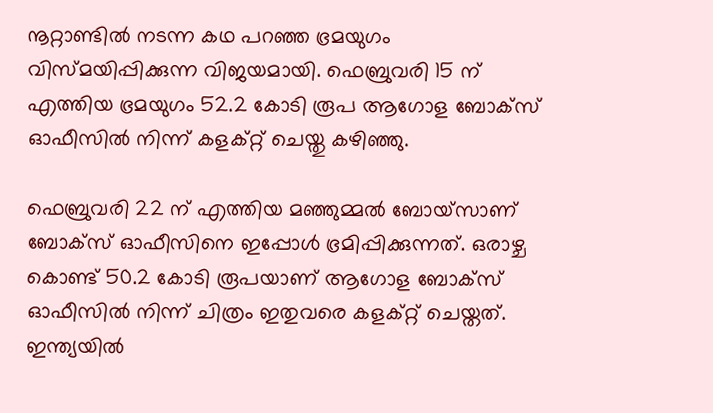നൂറ്റാണ്ടില്‍ നടന്ന കഥ പറഞ്ഞ ഭ്രമയുഗം വിസ്മയിപ്പിക്കുന്ന വിജയമായി. ഫെബ്രുവരി 15 ന് എത്തിയ ഭ്രമയുഗം 52.2 കോടി രൂപ ആഗോള ബോക്സ് ഓഫീസില്‍ നിന്ന് കളക്റ്റ് ചെയ്തു കഴിഞ്ഞു.

ഫെബ്രുവരി 22 ന് എത്തിയ മഞ്ഞുമ്മല്‍ ബോയ്സാണ് ബോക്സ് ഓഫീസിനെ ഇപ്പോള്‍ ഭ്രമിപ്പിക്കുന്നത്. ഒരാഴ്ച കൊണ്ട് 50.2 കോടി രൂപയാണ് ആഗോള ബോക്സ് ഓഫീസില്‍ നിന്ന് ചിത്രം ഇതുവരെ കളക്റ്റ് ചെയ്തത്. ഇന്ത്യയില്‍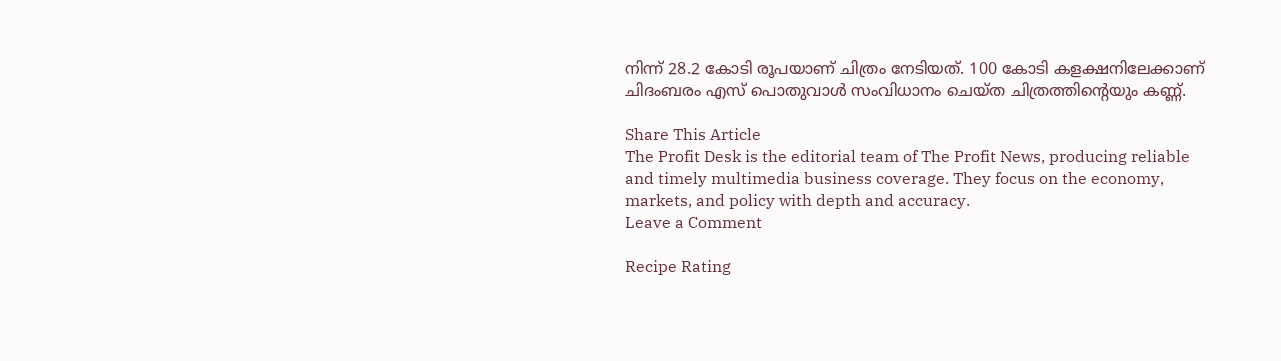നിന്ന് 28.2 കോടി രൂപയാണ് ചിത്രം നേടിയത്. 100 കോടി കളക്ഷനിലേക്കാണ് ചിദംബരം എസ് പൊതുവാള്‍ സംവിധാനം ചെയ്ത ചിത്രത്തിന്റെയും കണ്ണ്.

Share This Article
The Profit Desk is the editorial team of The Profit News, producing reliable and timely multimedia business coverage. They focus on the economy, markets, and policy with depth and accuracy.
Leave a Comment

Recipe Rating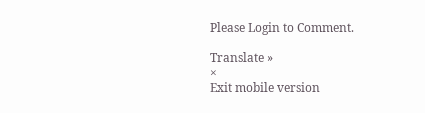Please Login to Comment.

Translate »
×
Exit mobile version